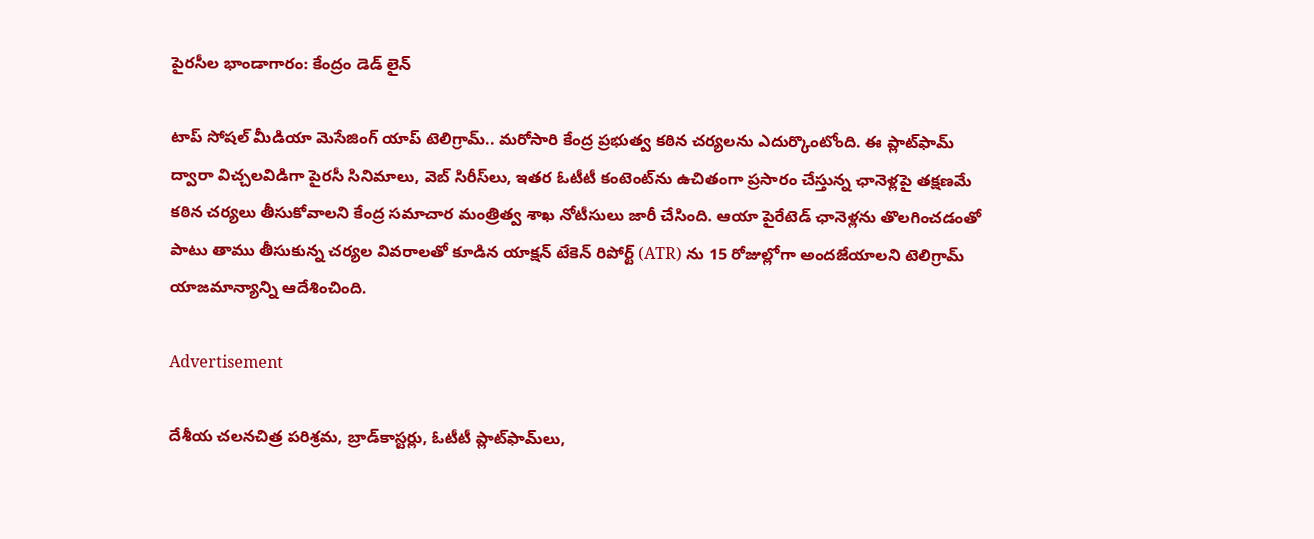పైరసీల భాండాగారం: కేంద్రం డెడ్ లైన్

టాప్ సోషల్ మీడియా మెసేజింగ్ యాప్ టెలిగ్రామ్.. మరోసారి కేంద్ర ప్రభుత్వ కఠిన చర్యలను ఎదుర్కొంటోంది. ఈ ప్లాట్‌ఫామ్‌ ద్వారా విచ్చలవిడిగా పైరసీ సినిమాలు, వెబ్ సిరీస్‌లు, ఇతర ఓటీటీ కంటెంట్‌ను ఉచితంగా ప్రసారం చేస్తున్న ఛానెళ్లపై తక్షణమే కఠిన చర్యలు తీసుకోవాలని కేంద్ర సమాచార మంత్రిత్వ శాఖ నోటీసులు జారీ చేసింది. ఆయా పైరేటెడ్ ఛానెళ్లను తొలగించడంతో పాటు తాము తీసుకున్న చర్యల వివరాలతో కూడిన యాక్షన్ టేకెన్ రిపోర్ట్ (ATR) ను 15 రోజుల్లోగా అందజేయాలని టెలిగ్రామ్ యాజమాన్యాన్ని ఆదేశించింది.

Advertisement

దేశీయ చలనచిత్ర పరిశ్రమ, బ్రాడ్‌కాస్టర్లు, ఓటీటీ ప్లాట్‌ఫామ్‌లు,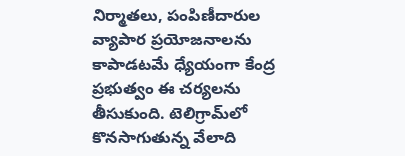నిర్మాతలు, పంపిణీదారుల వ్యాపార ప్రయోజనాలను కాపాడటమే ధ్యేయంగా కేంద్ర ప్రభుత్వం ఈ చర్యలను తీసుకుంది. టెలిగ్రామ్‌లో కొనసాగుతున్న వేలాది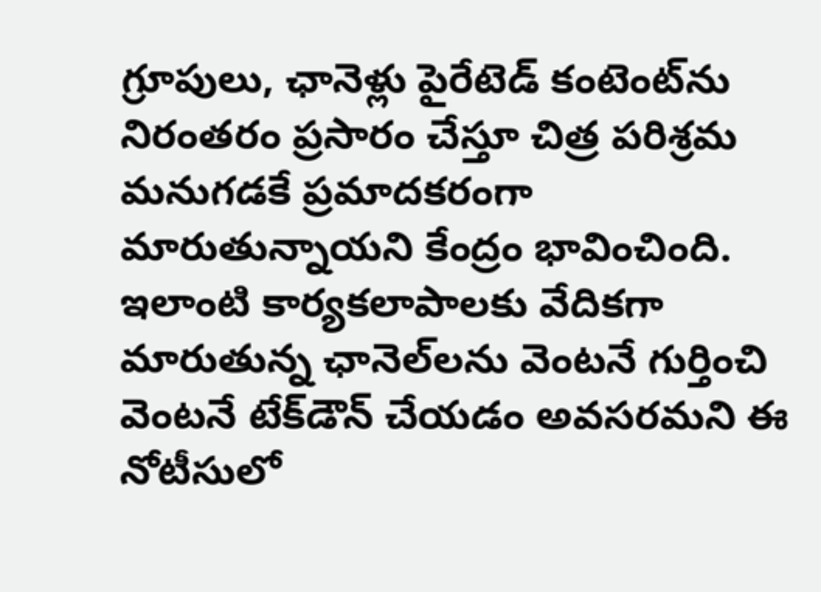గ్రూపులు, ఛానెళ్లు పైరేటెడ్ కంటెంట్‌ను నిరంతరం ప్రసారం చేస్తూ చిత్ర పరిశ్రమ మనుగడకే ప్రమాదకరంగా మారుతున్నాయని కేంద్రం భావించింది. ఇలాంటి కార్యకలాపాలకు వేదికగా మారుతున్న ఛానెల్‌లను వెంటనే గుర్తించి వెంటనే టేక్‌డౌన్ చేయడం అవసరమని ఈ నోటీసులో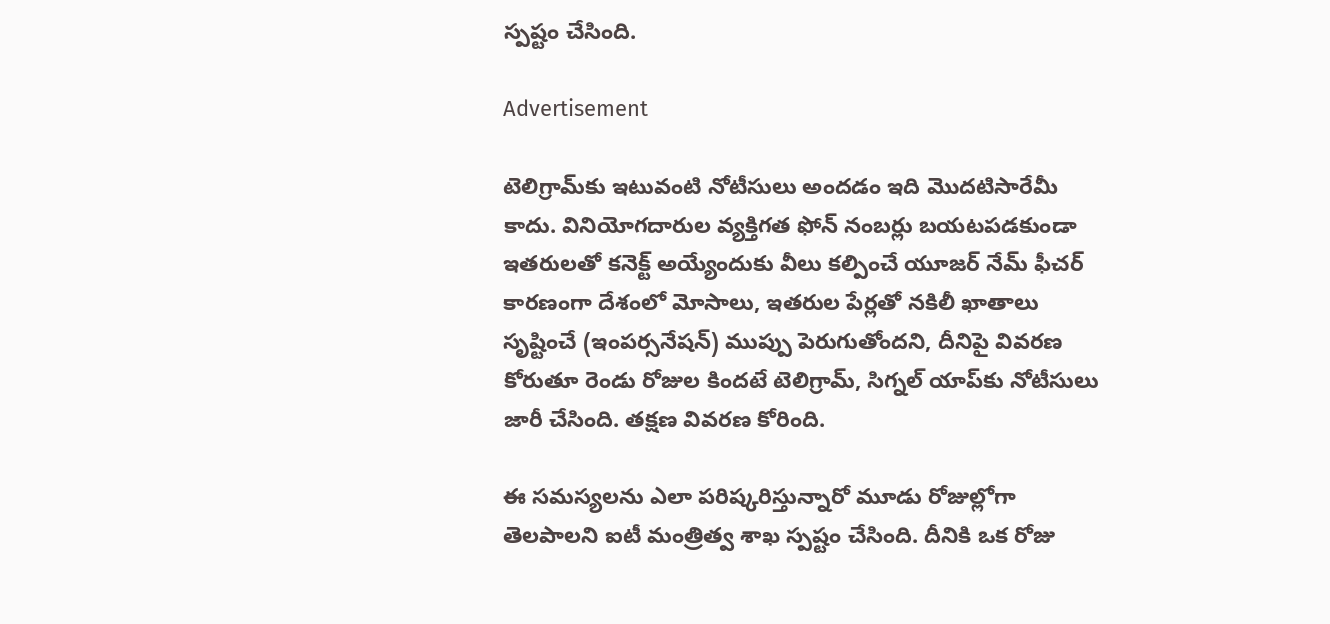స్పష్టం చేసింది.

Advertisement

టెలిగ్రామ్‌కు ఇటువంటి నోటీసులు అందడం ఇది మొదటిసారేమీ కాదు. వినియోగదారుల వ్యక్తిగత ఫోన్ నంబర్లు బయటపడకుండా ఇతరులతో కనెక్ట్ అయ్యేందుకు వీలు కల్పించే యూజర్ నేమ్ ఫీచర్ కారణంగా దేశంలో మోసాలు, ఇతరుల పేర్లతో నకిలీ ఖాతాలు సృష్టించే (ఇంపర్సనేషన్) ముప్పు పెరుగుతోందని, దీనిపై వివరణ కోరుతూ రెండు రోజుల కిందటే టెలిగ్రామ్, సిగ్నల్ యాప్‌కు నోటీసులు జారీ చేసింది. తక్షణ వివరణ కోరింది.

ఈ సమస్యలను ఎలా పరిష్కరిస్తున్నారో మూడు రోజుల్లోగా తెలపాలని ఐటీ మంత్రిత్వ శాఖ స్పష్టం చేసింది. దీనికి ఒక రోజు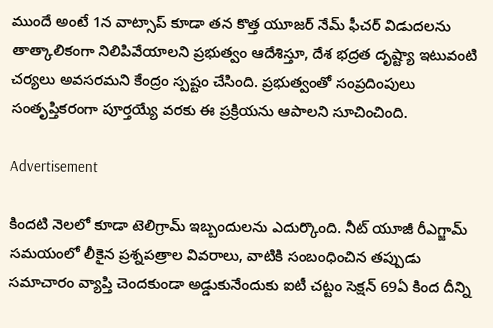ముందే అంటే 1న వాట్సాప్‌ కూడా తన కొత్త యూజర్ నేమ్ ఫీచర్ విడుదలను తాత్కాలికంగా నిలిపివేయాలని ప్రభుత్వం ఆదేశిస్తూ, దేశ భద్రత దృష్ట్యా ఇటువంటి చర్యలు అవసరమని కేంద్రం స్పష్టం చేసింది. ప్రభుత్వంతో సంప్రదింపులు సంతృప్తికరంగా పూర్తయ్యే వరకు ఈ ప్రక్రియను ఆపాలని సూచించింది.

Advertisement

కిందటి నెలలో కూడా టెలిగ్రామ్ ఇబ్బందులను ఎదుర్కొంది. నీట్ యూజీ రీఎగ్జామ్ సమయంలో లీకైన ప్రశ్నపత్రాల వివరాలు, వాటికి సంబంధించిన తప్పుడు సమాచారం వ్యాప్తి చెందకుండా అడ్డుకునేందుకు ఐటీ చట్టం సెక్షన్ 69ఏ కింద దీన్ని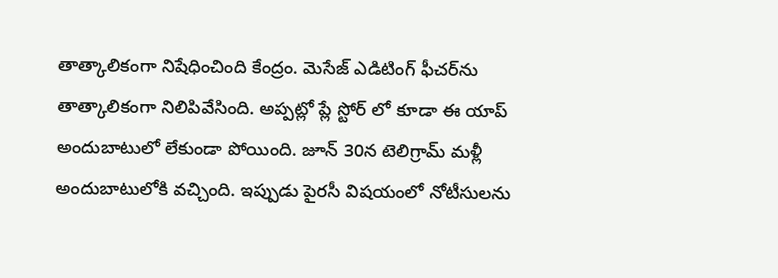తాత్కాలికంగా నిషేధించింది కేంద్రం. మెసేజ్ ఎడిటింగ్ ఫీచర్‌ను తాత్కాలికంగా నిలిపివేసింది. అప్పట్లో ప్లే స్టోర్ లో కూడా ఈ యాప్ అందుబాటులో లేకుండా పోయింది. జూన్ 30న టెలిగ్రామ్ మళ్లీ అందుబాటులోకి వచ్చింది. ఇప్పుడు పైరసీ విషయంలో నోటీసులను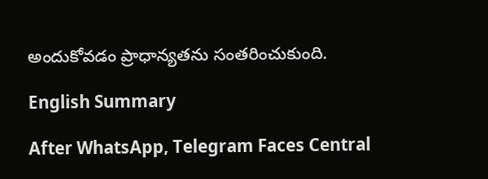అందుకోవడం ప్రాధాన్యతను సంతరించుకుంది.

English Summary

After WhatsApp, Telegram Faces Central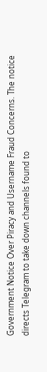Government Notice Over Piracy and Username Fraud Concerns. The notice directs Telegram to take down channels found to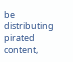be distributing pirated content,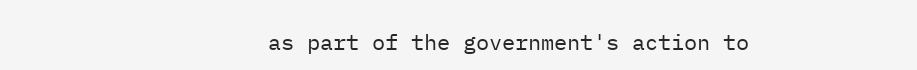as part of the government's action to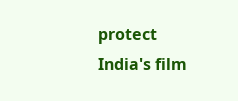protect India's film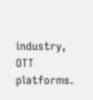industry, OTT platforms.